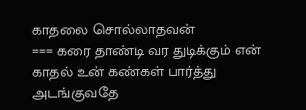காதலை சொல்லாதவன்
=== கரை தாண்டி வர துடிக்கும் என் காதல் உன் கண்கள் பார்த்து அடங்குவதே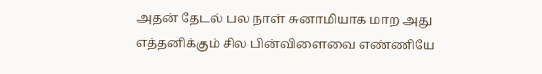அதன் தேடல் பல நாள் சுனாமியாக மாற அது எத்தனிக்கும் சில பின்விளைவை எண்ணியே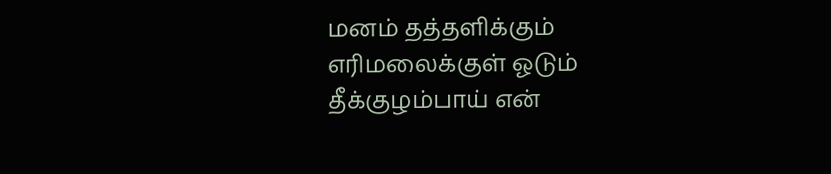மனம் தத்தளிக்கும் எரிமலைக்குள் ஓடும் தீக்குழம்பாய் என்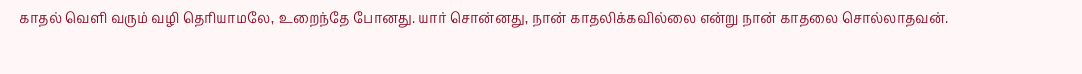காதல் வெளி வரும் வழி தெரியாமலே, உறைந்தே போனது. யார் சொன்னது, நான் காதலிக்கவில்லை என்று நான் காதலை சொல்லாதவன்.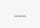---